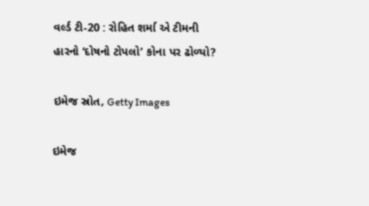વર્લ્ડ ટી-20 : રોહિત શર્મા એ ટીમની હારનો ‘દોષનો ટોપલો’ કોના પર ઢોળ્યો?

ઇમેજ સ્રોત, Getty Images

ઇમેજ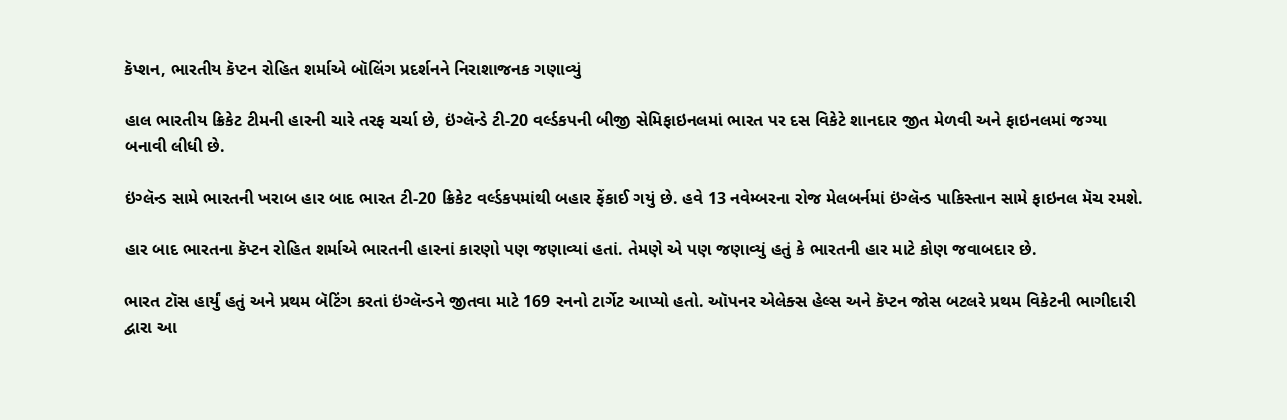કૅપ્શન, ભારતીય કૅપ્ટન રોહિત શર્માએ બૉલિંગ પ્રદર્શનને નિરાશાજનક ગણાવ્યું

હાલ ભારતીય ક્રિકેટ ટીમની હારની ચારે તરફ ચર્ચા છે, ઇંગ્લૅન્ડે ટી-20 વર્લ્ડકપની બીજી સેમિફાઇનલમાં ભારત પર દસ વિકેટે શાનદાર જીત મેળવી અને ફાઇનલમાં જગ્યા બનાવી લીધી છે.

ઇંગ્લૅન્ડ સામે ભારતની ખરાબ હાર બાદ ભારત ટી-20 ક્રિકેટ વર્લ્ડકપમાંથી બહાર ફેંકાઈ ગયું છે. હવે 13 નવેમ્બરના રોજ મેલબર્નમાં ઇંગ્લૅન્ડ પાકિસ્તાન સામે ફાઇનલ મૅચ રમશે.

હાર બાદ ભારતના કૅપ્ટન રોહિત શર્માએ ભારતની હારનાં કારણો પણ જણાવ્યાં હતાં. તેમણે એ પણ જણાવ્યું હતું કે ભારતની હાર માટે કોણ જવાબદાર છે.

ભારત ટૉસ હાર્યું હતું અને પ્રથમ બૅટિંગ કરતાં ઇંગ્લૅન્ડને જીતવા માટે 169 રનનો ટાર્ગેટ આપ્યો હતો. ઑપનર એલેક્સ હેલ્સ અને કૅપ્ટન જોસ બટલરે પ્રથમ વિકેટની ભાગીદારી દ્વારા આ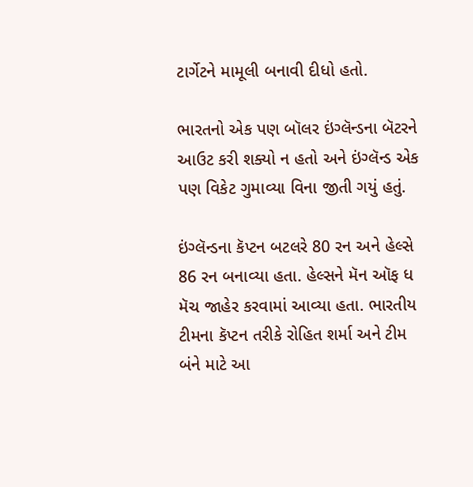ટાર્ગેટને મામૂલી બનાવી દીધો હતો.

ભારતનો એક પણ બૉલર ઇંગ્લૅન્ડના બૅટરને આઉટ કરી શક્યો ન હતો અને ઇંગ્લૅન્ડ એક પણ વિકેટ ગુમાવ્યા વિના જીતી ગયું હતું.

ઇંગ્લૅન્ડના કૅપ્ટન બટલરે 80 રન અને હેલ્સે 86 રન બનાવ્યા હતા. હેલ્સને મૅન ઑફ ધ મૅચ જાહેર કરવામાં આવ્યા હતા. ભારતીય ટીમના કૅપ્ટન તરીકે રોહિત શર્મા અને ટીમ બંને માટે આ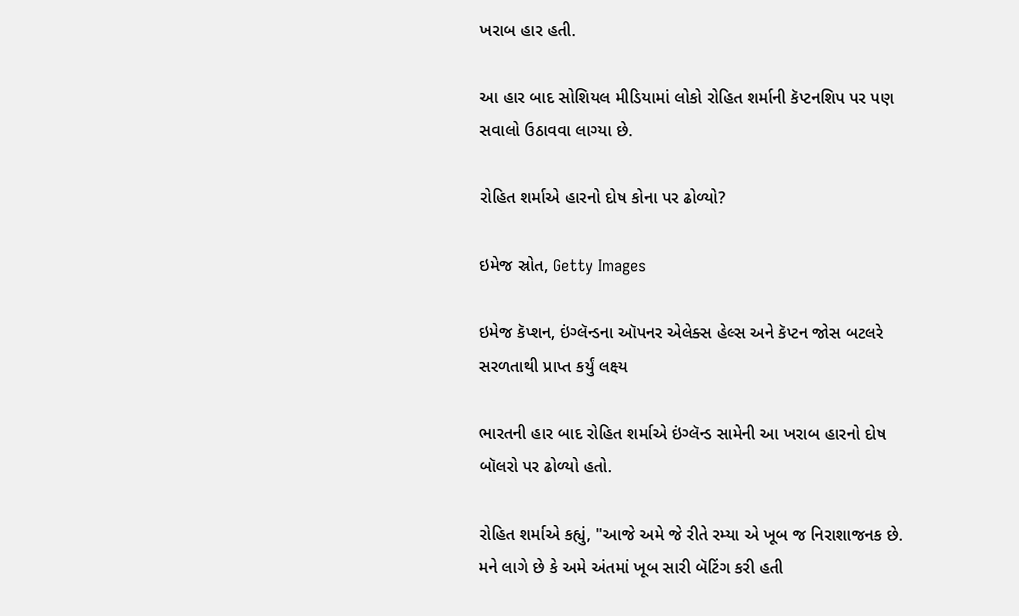ખરાબ હાર હતી.

આ હાર બાદ સોશિયલ મીડિયામાં લોકો રોહિત શર્માની કૅપ્ટનશિપ પર પણ સવાલો ઉઠાવવા લાગ્યા છે.

રોહિત શર્માએ હારનો દોષ કોના પર ઢોળ્યો?

ઇમેજ સ્રોત, Getty Images

ઇમેજ કૅપ્શન, ઇંગ્લૅન્ડના ઑપનર એલેક્સ હેલ્સ અને કૅપ્ટન જોસ બટલરે સરળતાથી પ્રાપ્ત કર્યું લક્ષ્ય

ભારતની હાર બાદ રોહિત શર્માએ ઇંગ્લૅન્ડ સામેની આ ખરાબ હારનો દોષ બૉલરો પર ઢોળ્યો હતો.

રોહિત શર્માએ કહ્યું, "આજે અમે જે રીતે રમ્યા એ ખૂબ જ નિરાશાજનક છે. મને લાગે છે કે અમે અંતમાં ખૂબ સારી બૅટિંગ કરી હતી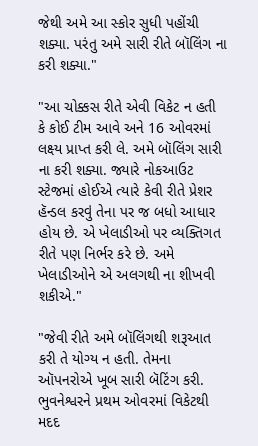જેથી અમે આ સ્કોર સુધી પહોંચી શક્યા. પરંતુ અમે સારી રીતે બૉલિંગ ના કરી શક્યા."

"આ ચોક્કસ રીતે એવી વિકેટ ન હતી કે કોઈ ટીમ આવે અને 16 ઓવરમાં લક્ષ્ય પ્રાપ્ત કરી લે. અમે બૉલિંગ સારી ના કરી શક્યા. જ્યારે નોકઆઉટ સ્ટેજમાં હોઈએ ત્યારે કેવી રીતે પ્રેશર હૅન્ડલ કરવું તેના પર જ બધો આધાર હોય છે. એ ખેલાડીઓ પર વ્યક્તિગત રીતે પણ નિર્ભર કરે છે. અમે ખેલાડીઓને એ અલગથી ના શીખવી શકીએ."

"જેવી રીતે અમે બૉલિંગથી શરૂઆત કરી તે યોગ્ય ન હતી. તેમના ઑપનરોએ ખૂબ સારી બૅટિંગ કરી. ભુવનેશ્વરને પ્રથમ ઓવરમાં વિકેટથી મદદ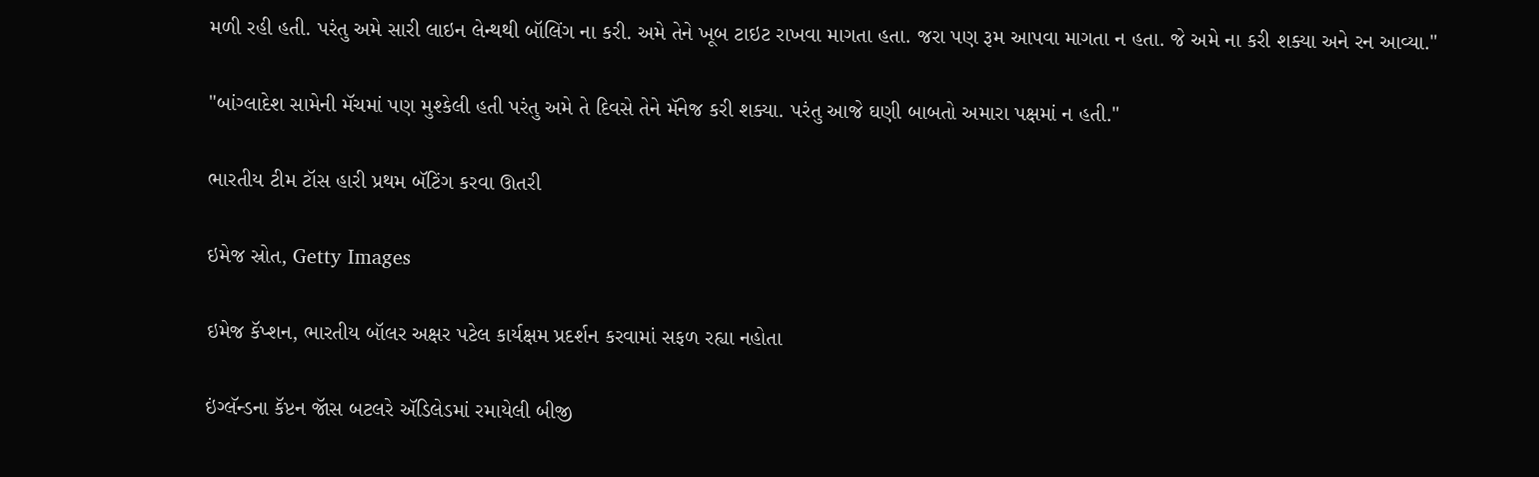મળી રહી હતી. પરંતુ અમે સારી લાઇન લેન્થથી બૉલિંગ ના કરી. અમે તેને ખૂબ ટાઇટ રાખવા માગતા હતા. જરા પણ રૂમ આપવા માગતા ન હતા. જે અમે ના કરી શક્યા અને રન આવ્યા."

"બાંગ્લાદેશ સામેની મૅચમાં પણ મુશ્કેલી હતી પરંતુ અમે તે દિવસે તેને મૅનેજ કરી શક્યા. પરંતુ આજે ઘણી બાબતો અમારા પક્ષમાં ન હતી."

ભારતીય ટીમ ટૉસ હારી પ્રથમ બૅટિંગ કરવા ઊતરી

ઇમેજ સ્રોત, Getty Images

ઇમેજ કૅપ્શન, ભારતીય બૉલર અક્ષર પટેલ કાર્યક્ષમ પ્રદર્શન કરવામાં સફળ રહ્યા નહોતા

ઇંગ્લૅન્ડના કૅપ્ટન જૉસ બટલરે ઍડિલેડમાં રમાયેલી બીજી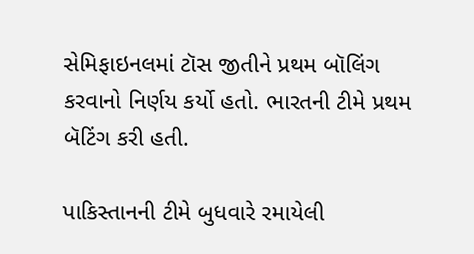સેમિફાઇનલમાં ટૉસ જીતીને પ્રથમ બૉલિંગ કરવાનો નિર્ણય કર્યો હતો. ભારતની ટીમે પ્રથમ બૅટિંગ કરી હતી.

પાકિસ્તાનની ટીમે બુધવારે રમાયેલી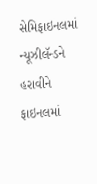સેમિફાઇનલમાં ન્યૂઝીલૅન્ડને હરાવીને ફાઇનલમાં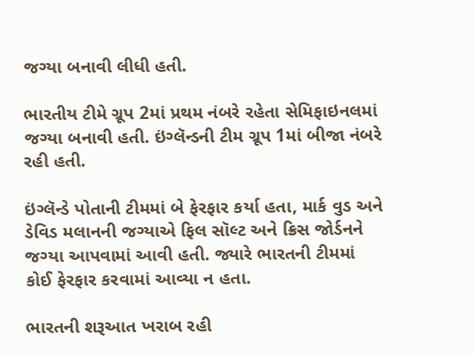જગ્યા બનાવી લીધી હતી.

ભારતીય ટીમે ગ્રૂપ 2માં પ્રથમ નંબરે રહેતા સેમિફાઇનલમાં જગ્યા બનાવી હતી. ઇંગ્લૅન્ડની ટીમ ગ્રૂપ 1માં બીજા નંબરે રહી હતી.

ઇંગ્લૅન્ડે પોતાની ટીમમાં બે ફેરફાર કર્યા હતા, માર્ક વુડ અને ડેવિડ મલાનની જગ્યાએ ફિલ સૉલ્ટ અને ક્રિસ જોર્ડનને જગ્યા આપવામાં આવી હતી. જ્યારે ભારતની ટીમમાં કોઈ ફેરફાર કરવામાં આવ્યા ન હતા.

ભારતની શરૂઆત ખરાબ રહી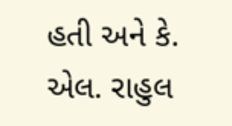હતી અને કે. એલ. રાહુલ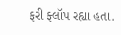ફરી ફ્લૉપ રહ્યા હતા.